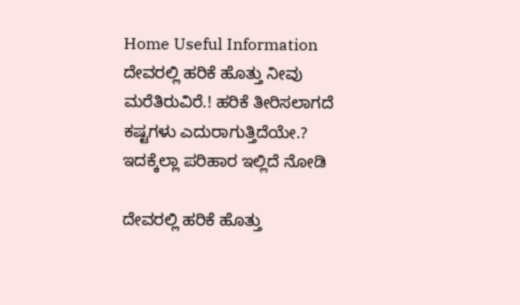Home Useful Information ದೇವರಲ್ಲಿ ಹರಿಕೆ ಹೊತ್ತು ನೀವು ಮರೆತಿರುವಿರೆ.! ಹರಿಕೆ ತೀರಿಸಲಾಗದೆ ಕಷ್ಟಗಳು ಎದುರಾಗುತ್ತಿದೆಯೇ.? ಇದಕ್ಕೆಲ್ಲಾ ಪರಿಹಾರ ಇಲ್ಲಿದೆ ನೋಡಿ

ದೇವರಲ್ಲಿ ಹರಿಕೆ ಹೊತ್ತು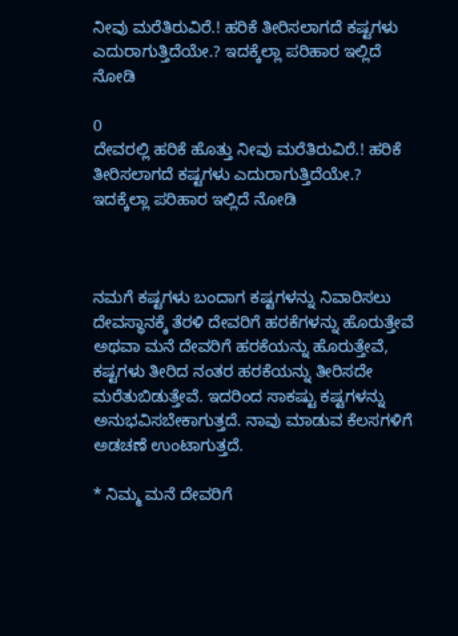ನೀವು ಮರೆತಿರುವಿರೆ.! ಹರಿಕೆ ತೀರಿಸಲಾಗದೆ ಕಷ್ಟಗಳು ಎದುರಾಗುತ್ತಿದೆಯೇ.? ಇದಕ್ಕೆಲ್ಲಾ ಪರಿಹಾರ ಇಲ್ಲಿದೆ ನೋಡಿ

0
ದೇವರಲ್ಲಿ ಹರಿಕೆ ಹೊತ್ತು ನೀವು ಮರೆತಿರುವಿರೆ.! ಹರಿಕೆ ತೀರಿಸಲಾಗದೆ ಕಷ್ಟಗಳು ಎದುರಾಗುತ್ತಿದೆಯೇ.? ಇದಕ್ಕೆಲ್ಲಾ ಪರಿಹಾರ ಇಲ್ಲಿದೆ ನೋಡಿ



ನಮಗೆ ಕಷ್ಟಗಳು ಬಂದಾಗ ಕಷ್ಟಗಳನ್ನು ನಿವಾರಿಸಲು ದೇವಸ್ಥಾನಕ್ಕೆ ತೆರಳಿ ದೇವರಿಗೆ ಹರಕೆಗಳನ್ನು ಹೊರುತ್ತೇವೆ ಅಥವಾ ಮನೆ ದೇವರಿಗೆ ಹರಕೆಯನ್ನು ಹೊರುತ್ತೇವೆ, ಕಷ್ಟಗಳು ತೀರಿದ ನಂತರ ಹರಕೆಯನ್ನು ತೀರಿಸದೇ ಮರೆತುಬಿಡುತ್ತೇವೆ. ಇದರಿಂದ ಸಾಕಷ್ಟು ಕಷ್ಟಗಳನ್ನು ಅನುಭವಿಸಬೇಕಾಗುತ್ತದೆ. ನಾವು ಮಾಡುವ ಕೆಲಸಗಳಿಗೆ ಅಡಚಣೆ ಉಂಟಾಗುತ್ತದೆ.

* ನಿಮ್ಮ ಮನೆ ದೇವರಿಗೆ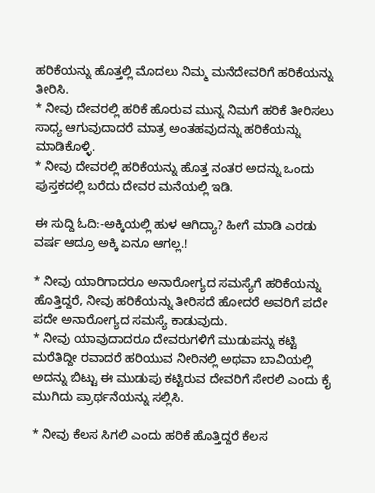ಹರಿಕೆಯನ್ನು ಹೊತ್ತಲ್ಲಿ ಮೊದಲು ನಿಮ್ಮ ಮನೆದೇವರಿಗೆ ಹರಿಕೆಯನ್ನು ತೀರಿಸಿ.
* ನೀವು ದೇವರಲ್ಲಿ ಹರಿಕೆ ಹೊರುವ ಮುನ್ನ ನಿಮಗೆ ಹರಿಕೆ ತೀರಿಸಲು ಸಾಧ್ಯ ಆಗುವುದಾದರೆ ಮಾತ್ರ ಅಂತಹವುದನ್ನು ಹರಿಕೆಯನ್ನು ಮಾಡಿಕೊಳ್ಳಿ.
* ನೀವು ದೇವರಲ್ಲಿ ಹರಿಕೆಯನ್ನು ಹೊತ್ತ ನಂತರ ಅದನ್ನು ಒಂದು ಪುಸ್ತಕದಲ್ಲಿ ಬರೆದು ದೇವರ ಮನೆಯಲ್ಲಿ ಇಡಿ.

ಈ ಸುದ್ದಿ ಓದಿ:-ಅಕ್ಕಿಯಲ್ಲಿ ಹುಳ ಆಗಿದ್ಯಾ? ಹೀಗೆ ಮಾಡಿ ಎರಡು ವರ್ಷ ಆದ್ರೂ ಅಕ್ಕಿ ಏನೂ ಆಗಲ್ಲ.!

* ನೀವು ಯಾರಿಗಾದರೂ ಅನಾರೋಗ್ಯದ ಸಮಸ್ಯೆಗೆ ಹರಿಕೆಯನ್ನು ಹೊತ್ತಿದ್ದರೆ, ನೀವು ಹರಿಕೆಯನ್ನು ತೀರಿಸದೆ ಹೋದರೆ ಅವರಿಗೆ ಪದೇ ಪದೇ ಅನಾರೋಗ್ಯದ ಸಮಸ್ಯೆ ಕಾಡುವುದು.
* ನೀವು ಯಾವುದಾದರೂ ದೇವರುಗಳಿಗೆ ಮುಡುಪನ್ನು ಕಟ್ಟಿ ಮರೆತಿದ್ದೀ ರವಾದರೆ ಹರಿಯುವ ನೀರಿನಲ್ಲಿ ಅಥವಾ ಬಾವಿಯಲ್ಲಿ ಅದನ್ನು ಬಿಟ್ಟು ಈ ಮುಡುಪು ಕಟ್ಟಿರುವ ದೇವರಿಗೆ ಸೇರಲಿ ಎಂದು ಕೈ ಮುಗಿದು ಪ್ರಾರ್ಥನೆಯನ್ನು ಸಲ್ಲಿಸಿ.

* ನೀವು ಕೆಲಸ ಸಿಗಲಿ ಎಂದು ಹರಿಕೆ ಹೊತ್ತಿದ್ದರೆ ಕೆಲಸ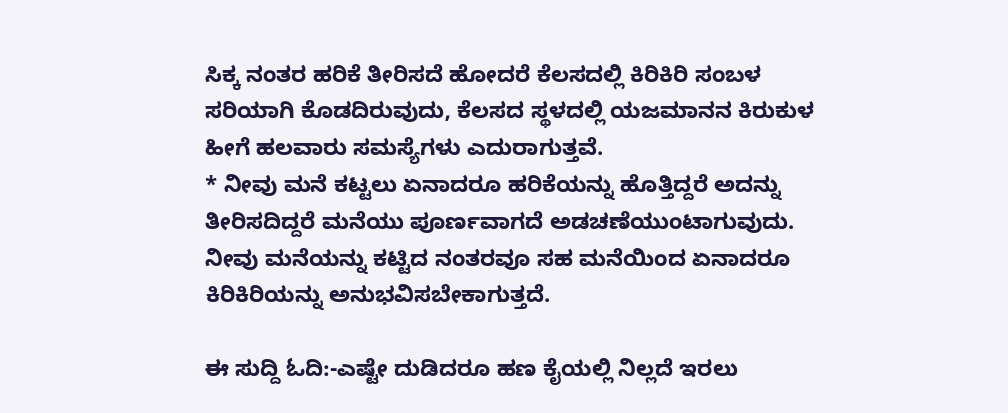ಸಿಕ್ಕ ನಂತರ ಹರಿಕೆ ತೀರಿಸದೆ ಹೋದರೆ ಕೆಲಸದಲ್ಲಿ ಕಿರಿಕಿರಿ ಸಂಬಳ ಸರಿಯಾಗಿ ಕೊಡದಿರುವುದು, ಕೆಲಸದ ಸ್ಥಳದಲ್ಲಿ ಯಜಮಾನನ ಕಿರುಕುಳ ಹೀಗೆ ಹಲವಾರು ಸಮಸ್ಯೆಗಳು ಎದುರಾಗುತ್ತವೆ.
* ನೀವು ಮನೆ ಕಟ್ಟಲು ಏನಾದರೂ ಹರಿಕೆಯನ್ನು ಹೊತ್ತಿದ್ದರೆ ಅದನ್ನು ತೀರಿಸದಿದ್ದರೆ ಮನೆಯು ಪೂರ್ಣವಾಗದೆ ಅಡಚಣೆಯುಂಟಾಗುವುದು. ನೀವು ಮನೆಯನ್ನು ಕಟ್ಟಿದ ನಂತರವೂ ಸಹ ಮನೆಯಿಂದ ಏನಾದರೂ ಕಿರಿಕಿರಿಯನ್ನು ಅನುಭವಿಸಬೇಕಾಗುತ್ತದೆ.

ಈ ಸುದ್ದಿ ಓದಿ:-ಎಷ್ಟೇ ದುಡಿದರೂ ಹಣ ಕೈಯಲ್ಲಿ ನಿಲ್ಲದೆ ಇರಲು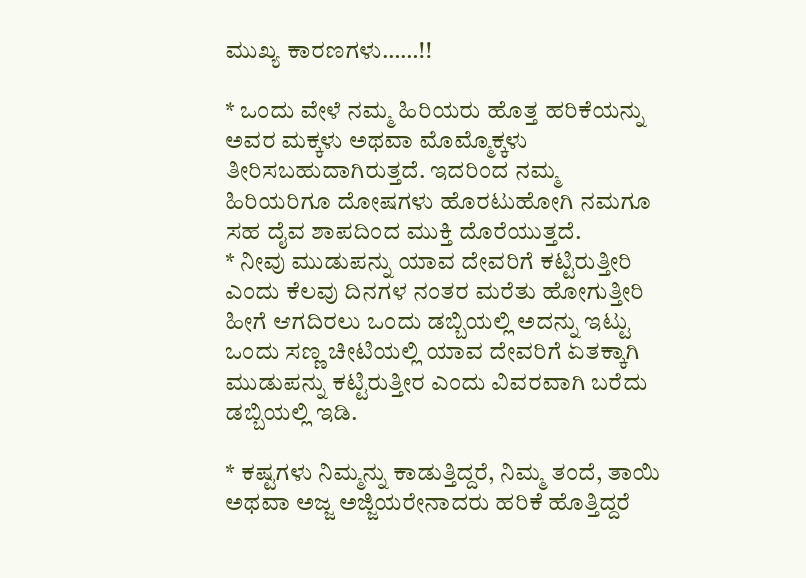ಮುಖ್ಯ ಕಾರಣಗಳು……!!

* ಒಂದು ವೇಳೆ ನಮ್ಮ ಹಿರಿಯರು ಹೊತ್ತ ಹರಿಕೆಯನ್ನು ಅವರ ಮಕ್ಕಳು ಅಥವಾ ಮೊಮ್ಮೊಕ್ಕಳು ತೀರಿಸಬಹುದಾಗಿರುತ್ತದೆ. ಇದರಿಂದ ನಮ್ಮ ಹಿರಿಯರಿಗೂ ದೋಷಗಳು ಹೊರಟುಹೋಗಿ ನಮಗೂ ಸಹ ದೈವ ಶಾಪದಿಂದ ಮುಕ್ತಿ ದೊರೆಯುತ್ತದೆ.
* ನೀವು ಮುಡುಪನ್ನು ಯಾವ ದೇವರಿಗೆ ಕಟ್ಟಿರುತ್ತೀರಿ ಎಂದು ಕೆಲವು ದಿನಗಳ ನಂತರ ಮರೆತು ಹೋಗುತ್ತೀರಿ ಹೀಗೆ ಆಗದಿರಲು ಒಂದು ಡಬ್ಬಿಯಲ್ಲಿ ಅದನ್ನು ಇಟ್ಟು ಒಂದು ಸಣ್ಣ ಚೀಟಿಯಲ್ಲಿ ಯಾವ ದೇವರಿಗೆ ಏತಕ್ಕಾಗಿ ಮುಡುಪನ್ನು ಕಟ್ಟಿರುತ್ತೀರ ಎಂದು ವಿವರವಾಗಿ ಬರೆದು ಡಬ್ಬಿಯಲ್ಲಿ ಇಡಿ.

* ಕಷ್ಟಗಳು ನಿಮ್ಮನ್ನು ಕಾಡುತ್ತಿದ್ದರೆ, ನಿಮ್ಮ ತಂದೆ, ತಾಯಿ ಅಥವಾ ಅಜ್ಜ ಅಜ್ಜಿಯರೇನಾದರು ಹರಿಕೆ ಹೊತ್ತಿದ್ದರೆ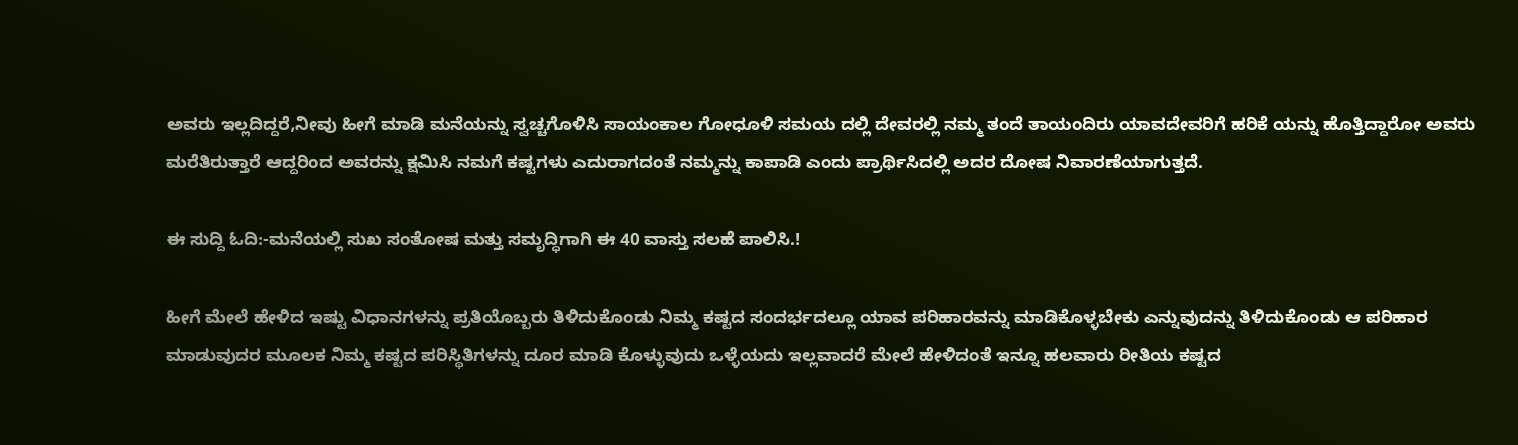ಅವರು ಇಲ್ಲದಿದ್ದರೆ,ನೀವು ಹೀಗೆ ಮಾಡಿ ಮನೆಯನ್ನು ಸ್ವಚ್ಚಗೊಳಿಸಿ ಸಾಯಂಕಾಲ ಗೋಧೂಳಿ ಸಮಯ ದಲ್ಲಿ ದೇವರಲ್ಲಿ ನಮ್ಮ ತಂದೆ ತಾಯಂದಿರು ಯಾವದೇವರಿಗೆ ಹರಿಕೆ ಯನ್ನು ಹೊತ್ತಿದ್ದಾರೋ ಅವರು ಮರೆತಿರುತ್ತಾರೆ ಆದ್ದರಿಂದ ಅವರನ್ನು ಕ್ಷಮಿಸಿ ನಮಗೆ ಕಷ್ಟಗಳು ಎದುರಾಗದಂತೆ ನಮ್ಮನ್ನು ಕಾಪಾಡಿ ಎಂದು ಪ್ರಾರ್ಥಿಸಿದಲ್ಲಿ ಅದರ ದೋಷ ನಿವಾರಣೆಯಾಗುತ್ತದೆ.

ಈ ಸುದ್ದಿ ಓದಿ:-ಮನೆಯಲ್ಲಿ ಸುಖ ಸಂತೋಷ ಮತ್ತು ಸಮೃದ್ಧಿಗಾಗಿ ಈ 40 ವಾಸ್ತು ಸಲಹೆ ಪಾಲಿಸಿ.!

ಹೀಗೆ ಮೇಲೆ ಹೇಳಿದ ಇಷ್ಟು ವಿಧಾನಗಳನ್ನು ಪ್ರತಿಯೊಬ್ಬರು ತಿಳಿದುಕೊಂಡು ನಿಮ್ಮ ಕಷ್ಟದ ಸಂದರ್ಭದಲ್ಲೂ ಯಾವ ಪರಿಹಾರವನ್ನು ಮಾಡಿಕೊಳ್ಳಬೇಕು ಎನ್ನುವುದನ್ನು ತಿಳಿದುಕೊಂಡು ಆ ಪರಿಹಾರ ಮಾಡುವುದರ ಮೂಲಕ ನಿಮ್ಮ ಕಷ್ಟದ ಪರಿಸ್ಥಿತಿಗಳನ್ನು ದೂರ ಮಾಡಿ ಕೊಳ್ಳುವುದು ಒಳ್ಳೆಯದು ಇಲ್ಲವಾದರೆ ಮೇಲೆ ಹೇಳಿದಂತೆ ಇನ್ನೂ ಹಲವಾರು ರೀತಿಯ ಕಷ್ಟದ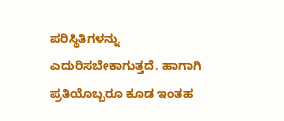ಪರಿಸ್ಥಿತಿಗಳನ್ನು ಎದುರಿಸಬೇಕಾಗುತ್ತದೆ. ಹಾಗಾಗಿ ಪ್ರತಿಯೊಬ್ಬರೂ ಕೂಡ ಇಂತಹ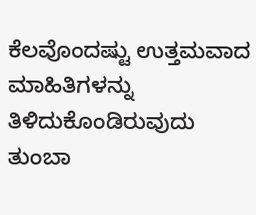ಕೆಲವೊಂದಷ್ಟು ಉತ್ತಮವಾದ ಮಾಹಿತಿಗಳನ್ನು ತಿಳಿದುಕೊಂಡಿರುವುದು ತುಂಬಾ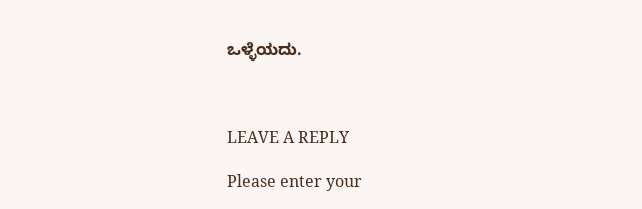ಒಳ್ಳೆಯದು.



LEAVE A REPLY

Please enter your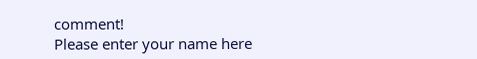comment!
Please enter your name here